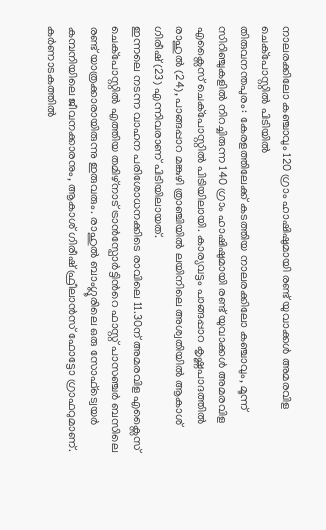നാലരക്കിലോ കഞ്ചാവും 120 ഗ്രാം ഹാഷിഷുമായി രണ്ട് യുവാക്കൾ അമരവിള ചെക്പോസ്റ്റിൽ പിടിയിൽ
തിരുവനന്തപുരം: കേരളത്തിലേക്ക് കടത്തിയ നാലരക്കിലോ കഞ്ചാവും, മൂന്ന് സിറിഞ്ചുകളിൽ നിറച്ചിരുന്ന 140 ഗ്രാം ഹാഷിഷുമായി രണ്ട് യുവാക്കൾ അമരവിള എക്സൈസ് ചെക്പോസ്റ്റിൽ പിടിയിലായി. കാര്യവട്ടം പാങ്ങപ്പാറ കൃഷ്ണപാദത്തിൽ രാഹുൽ (24), പാങ്ങപ്പാറ മങ്കുഴി ത്രാഞ്ചിയിൽ ലയിനിലെ അശ്വതിയിൽ ആകാശ് ഗിരീഷ് (23) എന്നിവരാണ് പിടിയിലായത്.
ഇന്നലെ നടന്ന വാഹന പരിശോധനക്കിടെ രാവിലെ 11.30ന് അമരവിള എക്സൈസ് ചെക്പോസ്റ്റിൽ എത്തിയ തമിഴ്നാട് ട്രാൻസ്പോർട്ടിൻറെ ഫാസ്റ്റ് പാസഞ്ചർ ബസിലെ രണ്ട് യാത്രക്കാരായിരുന്നു ഇരുവരും. രാഹുൽ ബാംഗ്ലൂരിലെ ഒരു സോഫ്ട്വെയർ കമ്പനിയിലെ ജീവനക്കാരനും, ആകാശ് ഗിരീഷ് ഫ്രീലാൻസ് ഫോട്ടോ ഗ്രാഫറുമാണ്. കർണാടകത്തിൽ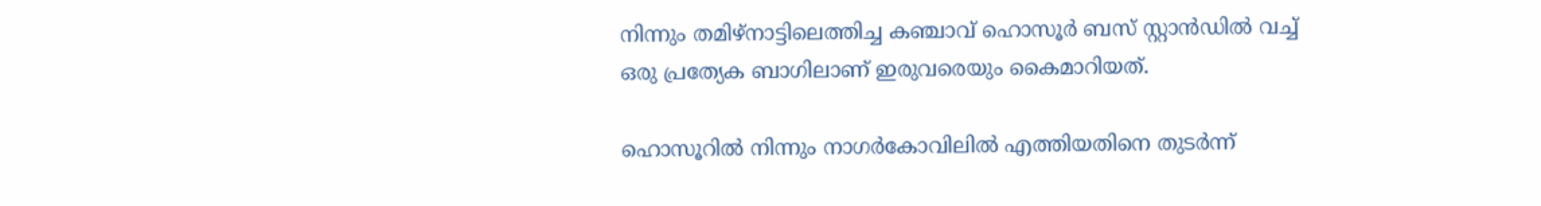നിന്നും തമിഴ്നാട്ടിലെത്തിച്ച കഞ്ചാവ് ഹൊസൂർ ബസ് സ്റ്റാൻഡിൽ വച്ച് ഒരു പ്രത്യേക ബാഗിലാണ് ഇരുവരെയും കൈമാറിയത്.

ഹൊസൂറിൽ നിന്നും നാഗർകോവിലിൽ എത്തിയതിനെ തുടർന്ന്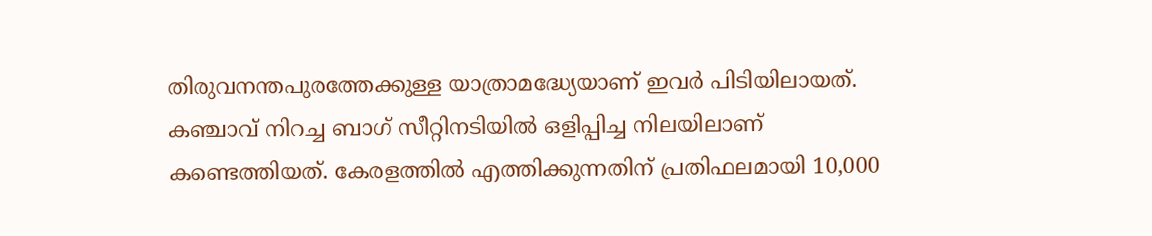തിരുവനന്തപുരത്തേക്കുള്ള യാത്രാമദ്ധ്യേയാണ് ഇവർ പിടിയിലായത്. കഞ്ചാവ് നിറച്ച ബാഗ് സീറ്റിനടിയിൽ ഒളിപ്പിച്ച നിലയിലാണ് കണ്ടെത്തിയത്. കേരളത്തിൽ എത്തിക്കുന്നതിന് പ്രതിഫലമായി 10,000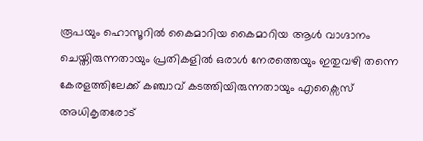രൂപയും ഹൊസൂറിൽ കൈമാറിയ കൈമാറിയ ആൾ വാഗ്ദാനം ചെയ്തിരുന്നതായും പ്രതികളിൽ ഒരാൾ നേരത്തെയും ഇതുവഴി തന്നെ കേരളത്തിലേക്ക് കഞ്ചാവ് കടത്തിയിരുന്നതായും എക്സൈസ് അധികൃതരോട്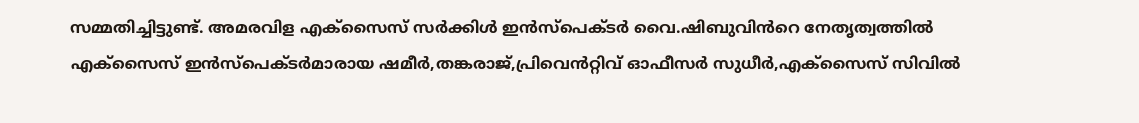സമ്മതിച്ചിട്ടുണ്ട്. അമരവിള എക്സൈസ് സർക്കിൾ ഇൻസ്പെക്ടർ വൈ.ഷിബുവിൻറെ നേതൃത്വത്തിൽ എക്സൈസ് ഇൻസ്പെക്ടർമാരായ ഷമീർ,തങ്കരാജ്,പ്രിവെൻറ്റിവ് ഓഫീസർ സുധീർ,എക്സൈസ് സിവിൽ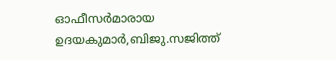ഓഫീസർമാരായ ഉദയകുമാർ,ബിജു.സജിത്ത്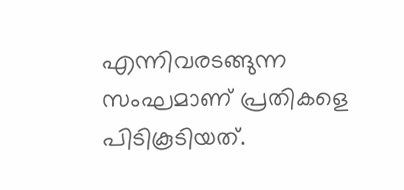എന്നിവരടങ്ങുന്ന സംഘമാണ് പ്രതികളെ പിടികൂടിയത്.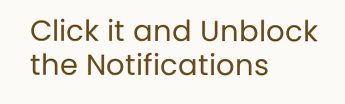Click it and Unblock the Notifications